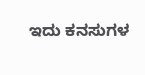ಇದು ಕನಸುಗಳ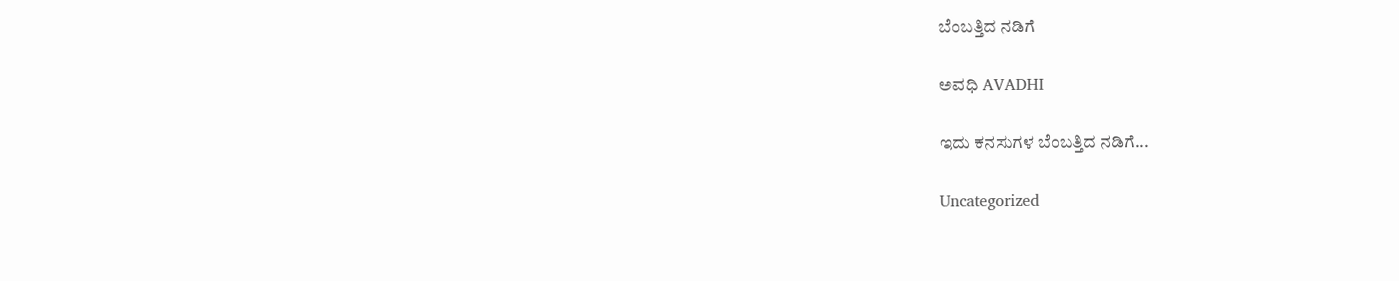ಬೆಂಬತ್ತಿದ ನಡಿಗೆ‍

ಅವಧಿ AVADHI

ಇದು ಕನಸುಗಳ ಬೆಂಬತ್ತಿದ ನಡಿಗೆ...

Uncategorized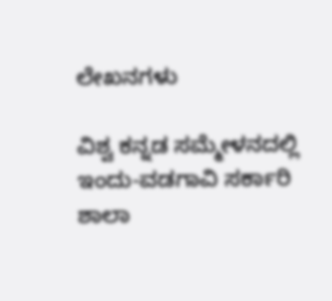ಲೇಖನಗಳು

ವಿಶ್ವ ಕನ್ನಡ ಸಮ್ಮೇಳನದಲ್ಲಿ ಇಂದು-ವಡಗಾವಿ ಸರ್ಕಾರಿ ಶಾಲಾ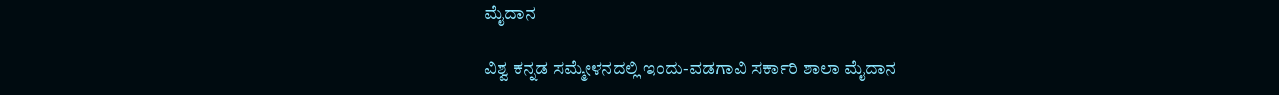ಮೈದಾನ

ವಿಶ್ವ ಕನ್ನಡ ಸಮ್ಮೇಳನದಲ್ಲಿ ಇಂದು-ವಡಗಾವಿ ಸರ್ಕಾರಿ ಶಾಲಾ ಮೈದಾನ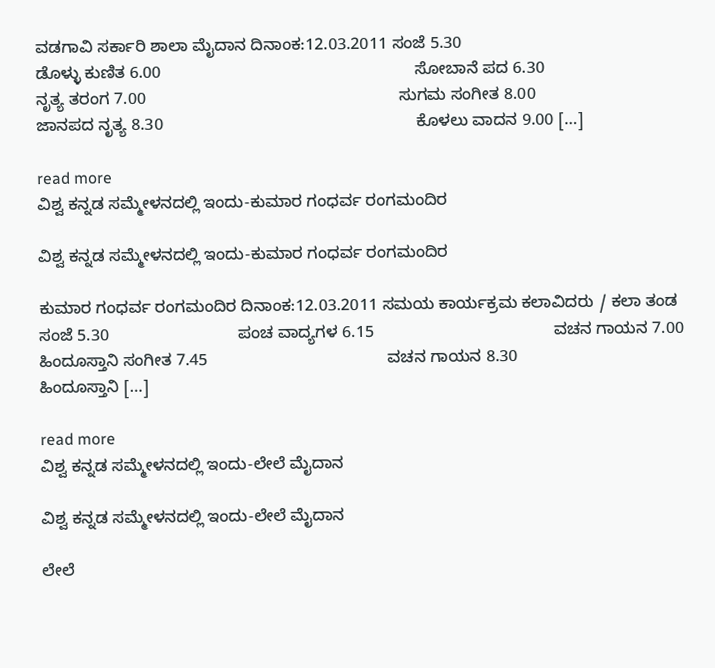ವಡಗಾವಿ ಸರ್ಕಾರಿ ಶಾಲಾ ಮೈದಾನ ದಿನಾಂಕ:12.03.2011 ಸಂಜೆ 5.30                                            ಡೊಳ್ಳು ಕುಣಿತ 6.00                                                       ಸೋಬಾನೆ ಪದ 6.30                                                       ನೃತ್ಯ ತರಂಗ 7.00                                                       ಸುಗಮ ಸಂಗೀತ 8.00                                                       ಜಾನಪದ ನೃತ್ಯ 8.30                                                       ಕೊಳಲು ವಾದನ 9.00 […]

read more
ವಿಶ್ವ ಕನ್ನಡ ಸಮ್ಮೇಳನದಲ್ಲಿ ಇಂದು-ಕುಮಾರ ಗಂಧರ್ವ ರಂಗಮಂದಿರ

ವಿಶ್ವ ಕನ್ನಡ ಸಮ್ಮೇಳನದಲ್ಲಿ ಇಂದು-ಕುಮಾರ ಗಂಧರ್ವ ರಂಗಮಂದಿರ

ಕುಮಾರ ಗಂಧರ್ವ ರಂಗಮಂದಿರ ದಿನಾಂಕ:12.03.2011 ಸಮಯ ಕಾರ್ಯಕ್ರಮ ಕಲಾವಿದರು / ಕಲಾ ತಂಡ ಸಂಜೆ 5.30                            ಪಂಚ ವಾದ್ಯಗಳ 6.15                                       ವಚನ ಗಾಯನ 7.00                                       ಹಿಂದೂಸ್ತಾನಿ ಸಂಗೀತ 7.45                                       ವಚನ ಗಾಯನ 8.30                                       ಹಿಂದೂಸ್ತಾನಿ […]

read more
ವಿಶ್ವ ಕನ್ನಡ ಸಮ್ಮೇಳನದಲ್ಲಿ ಇಂದು-ಲೇಲೆ ಮೈದಾನ

ವಿಶ್ವ ಕನ್ನಡ ಸಮ್ಮೇಳನದಲ್ಲಿ ಇಂದು-ಲೇಲೆ ಮೈದಾನ

ಲೇಲೆ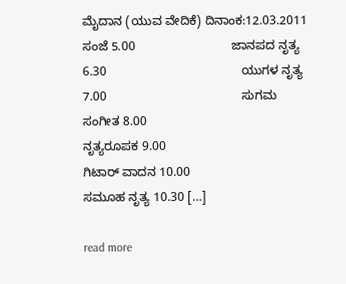ಮೈದಾನ (ಯುವ ವೇದಿಕೆ) ದಿನಾಂಕ:12.03.2011 ಸಂಜೆ 5.00                            ಜಾನಪದ ನೃತ್ಯ 6.30                                       ಯುಗಳ ನೃತ್ಯ 7.00                                       ಸುಗಮ ಸಂಗೀತ 8.00                                       ನೃತ್ಯರೂಪಕ 9.00                                       ಗಿಟಾರ್ ವಾದನ 10.00                                     ಸಮೂಹ ನೃತ್ಯ 10.30 […]

read more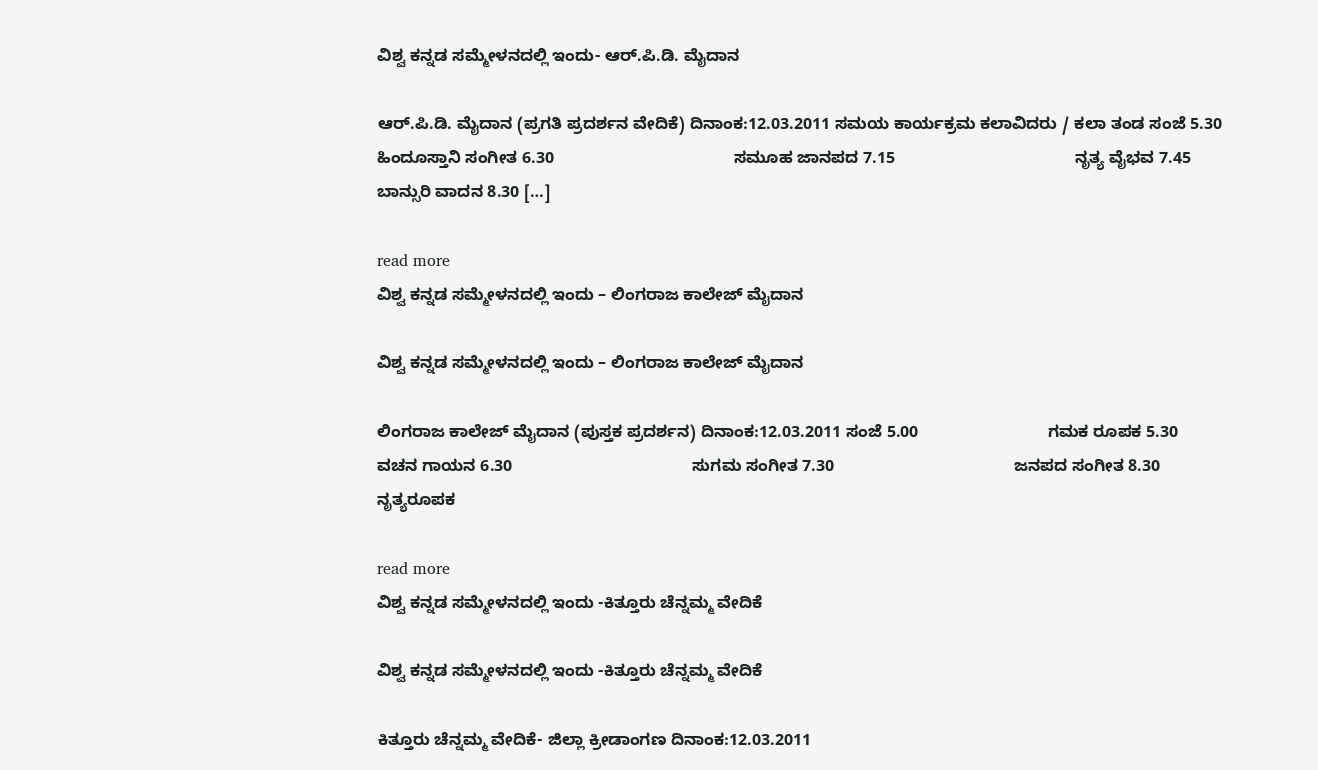ವಿಶ್ವ ಕನ್ನಡ ಸಮ್ಮೇಳನದಲ್ಲಿ ಇಂದು- ಆರ್.ಪಿ.ಡಿ. ಮೈದಾನ

ಆರ್.ಪಿ.ಡಿ. ಮೈದಾನ (ಪ್ರಗತಿ ಪ್ರದರ್ಶನ ವೇದಿಕೆ) ದಿನಾಂಕ:12.03.2011 ಸಮಯ ಕಾರ್ಯಕ್ರಮ ಕಲಾವಿದರು / ಕಲಾ ತಂಡ ಸಂಜೆ 5.30                            ಹಿಂದೂಸ್ತಾನಿ ಸಂಗೀತ 6.30                                       ಸಮೂಹ ಜಾನಪದ 7.15                                       ನೃತ್ಯ ವೈಭವ 7.45                                       ಬಾನ್ಸುರಿ ವಾದನ 8.30 […]

read more
ವಿಶ್ವ ಕನ್ನಡ ಸಮ್ಮೇಳನದಲ್ಲಿ ಇಂದು – ಲಿಂಗರಾಜ ಕಾಲೇಜ್ ಮೈದಾನ

ವಿಶ್ವ ಕನ್ನಡ ಸಮ್ಮೇಳನದಲ್ಲಿ ಇಂದು – ಲಿಂಗರಾಜ ಕಾಲೇಜ್ ಮೈದಾನ

ಲಿಂಗರಾಜ ಕಾಲೇಜ್ ಮೈದಾನ (ಪುಸ್ತಕ ಪ್ರದರ್ಶನ) ದಿನಾಂಕ:12.03.2011 ಸಂಜೆ 5.00                            ಗಮಕ ರೂಪಕ 5.30                                       ವಚನ ಗಾಯನ 6.30                                       ಸುಗಮ ಸಂಗೀತ 7.30                                       ಜನಪದ ಸಂಗೀತ 8.30                                       ನೃತ್ಯರೂಪಕ

read more
ವಿಶ್ವ ಕನ್ನಡ ಸಮ್ಮೇಳನದಲ್ಲಿ ಇಂದು -ಕಿತ್ತೂರು ಚೆನ್ನಮ್ಮ ವೇದಿಕೆ

ವಿಶ್ವ ಕನ್ನಡ ಸಮ್ಮೇಳನದಲ್ಲಿ ಇಂದು -ಕಿತ್ತೂರು ಚೆನ್ನಮ್ಮ ವೇದಿಕೆ

ಕಿತ್ತೂರು ಚೆನ್ನಮ್ಮ ವೇದಿಕೆ- ಜಿಲ್ಲಾ ಕ್ರೀಡಾಂಗಣ ದಿನಾಂಕ:12.03.2011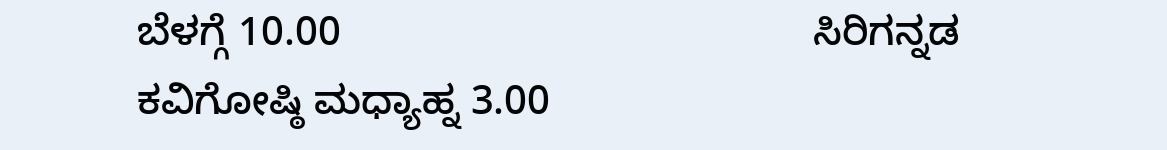ಬೆಳಗ್ಗೆ 10.00                                         ಸಿರಿಗನ್ನಡ ಕವಿಗೋಷ್ಠಿ ಮಧ್ಯಾಹ್ನ 3.00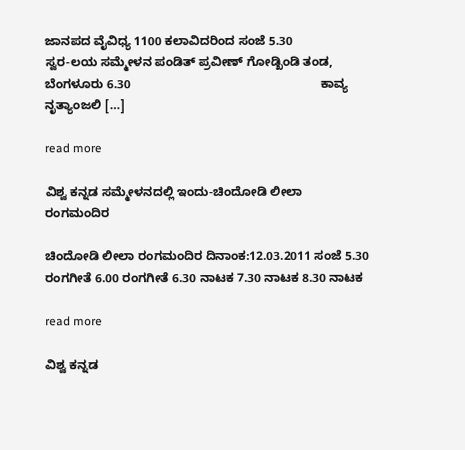ಜಾನಪದ ವೈವಿಧ್ಯ 1100 ಕಲಾವಿದರಿಂದ ಸಂಜೆ 5.30                                            ಸ್ವರ-ಲಯ ಸಮ್ಮೇಳನ ಪಂಡಿತ್ ಪ್ರವೀಣ್ ಗೋಡ್ಖಿಂಡಿ ತಂಡ, ಬೆಂಗಳೂರು 6.30                                                       ಕಾವ್ಯ ನೃತ್ಯಾಂಜಲಿ […]

read more

ವಿಶ್ವ ಕನ್ನಡ ಸಮ್ಮೇಳನದಲ್ಲಿ ಇಂದು-ಚಿಂದೋಡಿ ಲೀಲಾ ರಂಗಮಂದಿರ

ಚಿಂದೋಡಿ ಲೀಲಾ ರಂಗಮಂದಿರ ದಿನಾಂಕ:12.03.2011 ಸಂಜೆ 5.30 ರಂಗಗೀತೆ 6.00 ರಂಗಗೀತೆ 6.30 ನಾಟಕ 7.30 ನಾಟಕ 8.30 ನಾಟಕ

read more

ವಿಶ್ವ ಕನ್ನಡ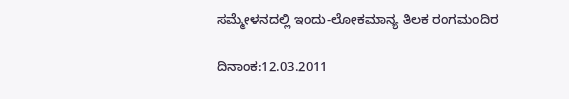ಸಮ್ಮೇಳನದಲ್ಲಿ ಇಂದು-ಲೋಕಮಾನ್ಯ ತಿಲಕ ರಂಗಮಂದಿರ

ದಿನಾಂಕ:12.03.2011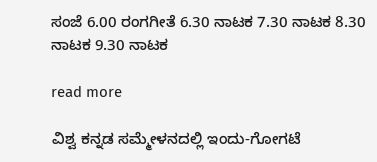ಸಂಜೆ 6.00 ರಂಗಗೀತೆ 6.30 ನಾಟಕ 7.30 ನಾಟಕ 8.30 ನಾಟಕ 9.30 ನಾಟಕ

read more

ವಿಶ್ವ ಕನ್ನಡ ಸಮ್ಮೇಳನದಲ್ಲಿ ಇಂದು-ಗೋಗಟೆ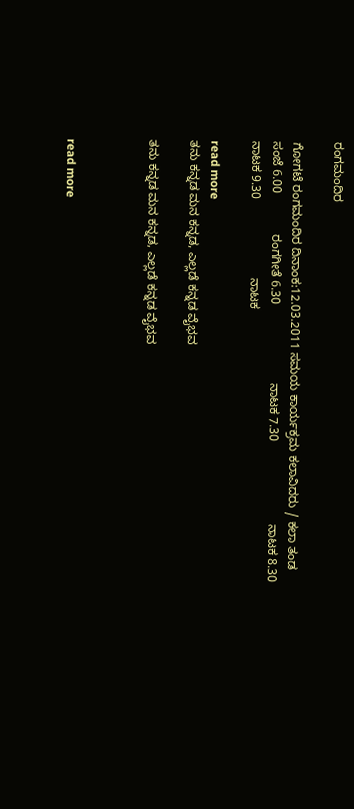ರಂಗಮಂದಿರ

ಗೋಗಟೆ ರಂಗಮಂದಿರ ದಿನಾಂಕ:12.03.2011 ಸಮಯ ಕಾರ್ಯಕ್ರಮ ಕಲಾವಿದರು / ಕಲಾ ತಂಡ ಸಂಜೆ 6.00            ರಂಗಗೀತೆ 6.30                       ನಾಟಕ 7.30                        ನಾಟಕ 8.30                       ನಾಟಕ 9.30                       ನಾಟಕ

read more
ತನು ಕನ್ನಡ ಮನ ಕನ್ನಡ, ಎಲ್ಲಡೆ ಕನ್ನಡ ವೈಭವ

ತನು ಕನ್ನಡ ಮನ ಕನ್ನಡ, ಎಲ್ಲಡೆ ಕನ್ನಡ ವೈಭವ



read more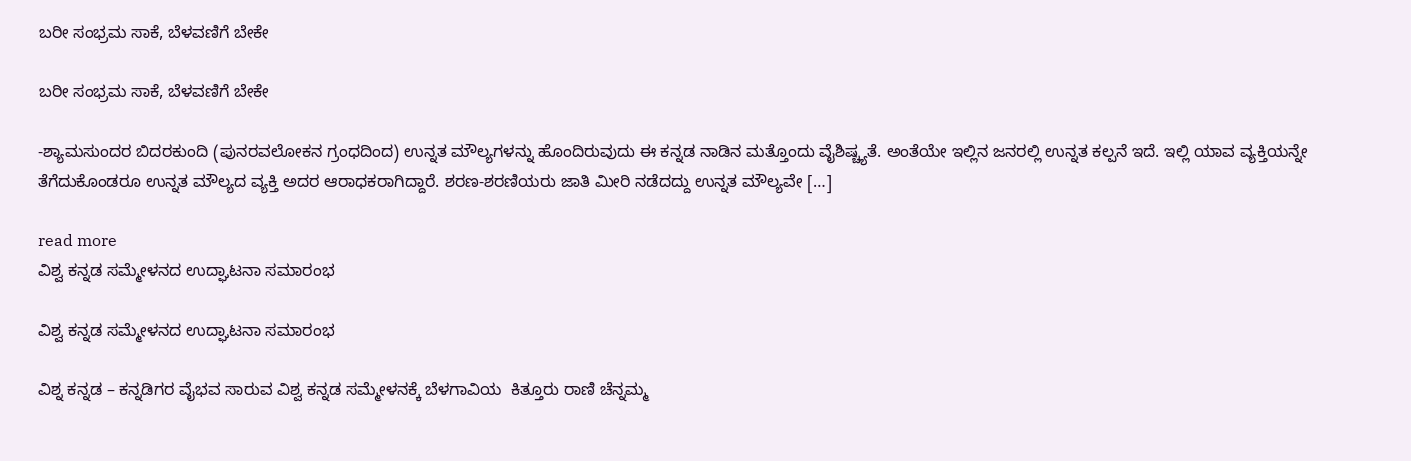ಬರೀ ಸಂಭ್ರಮ ಸಾಕೆ, ಬೆಳವಣಿಗೆ ಬೇಕೇ

ಬರೀ ಸಂಭ್ರಮ ಸಾಕೆ, ಬೆಳವಣಿಗೆ ಬೇಕೇ

-ಶ್ಯಾಮಸುಂದರ ಬಿದರಕುಂದಿ (ಪುನರವಲೋಕನ ಗ್ರಂಧದಿಂದ) ಉನ್ನತ ಮೌಲ್ಯಗಳನ್ನು ಹೊಂದಿರುವುದು ಈ ಕನ್ನಡ ನಾಡಿನ ಮತ್ತೊಂದು ವೈಶಿಷ್ಚ್ಯತೆ. ಅಂತೆಯೇ ಇಲ್ಲಿನ ಜನರಲ್ಲಿ ಉನ್ನತ ಕಲ್ಪನೆ ಇದೆ. ಇಲ್ಲಿ ಯಾವ ವ್ಯಕ್ತಿಯನ್ನೇ ತೆಗೆದುಕೊಂಡರೂ ಉನ್ನತ ಮೌಲ್ಯದ ವ್ಯಕ್ತಿ ಅದರ ಆರಾಧಕರಾಗಿದ್ದಾರೆ. ಶರಣ-ಶರಣಿಯರು ಜಾತಿ ಮೀರಿ ನಡೆದದ್ದು ಉನ್ನತ ಮೌಲ್ಯವೇ […]

read more
ವಿಶ್ವ ಕನ್ನಡ ಸಮ್ಮೇಳನದ ಉದ್ಘಾಟನಾ ಸಮಾರಂಭ

ವಿಶ್ವ ಕನ್ನಡ ಸಮ್ಮೇಳನದ ಉದ್ಘಾಟನಾ ಸಮಾರಂಭ

ವಿಶ್ನ ಕನ್ನಡ – ಕನ್ನಡಿಗರ ವೈಭವ ಸಾರುವ ವಿಶ್ವ ಕನ್ನಡ ಸಮ್ಮೇಳನಕ್ಕೆ ಬೆಳಗಾವಿಯ  ಕಿತ್ತೂರು ರಾಣಿ ಚೆನ್ನಮ್ಮ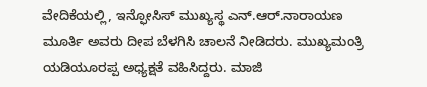ವೇದಿಕೆಯಲ್ಲಿ, ಇನ್ಫೋಸಿಸ್ ಮುಖ್ಯಸ್ಥ ಎನ್.ಆರ್.ನಾರಾಯಣ ಮೂರ್ತಿ ಅವರು ದೀಪ ಬೆಳಗಿಸಿ ಚಾಲನೆ ನೀಡಿದರು. ಮುಖ್ಯಮಂತ್ರಿ ಯಡಿಯೂರಪ್ಪ ಅಧ್ಯಕ್ಷತೆ ವಹಿಸಿದ್ದರು. ಮಾಜಿ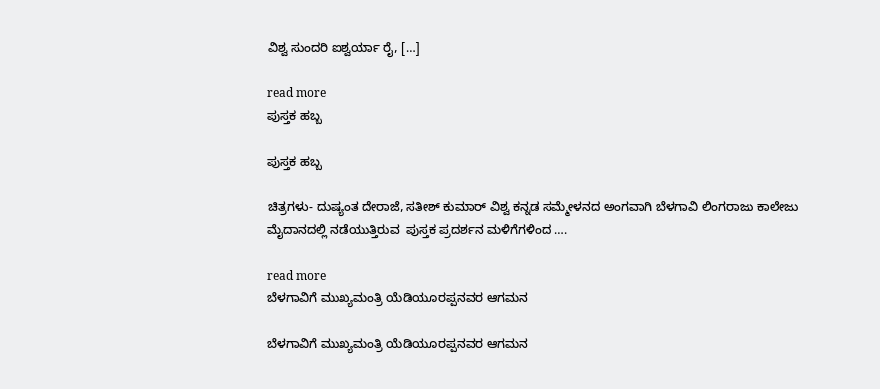ವಿಶ್ವ ಸುಂದರಿ ಐಶ್ವರ್ಯಾ ರೈ, […]

read more
ಪುಸ್ತಕ ಹಬ್ಬ

ಪುಸ್ತಕ ಹಬ್ಬ

ಚಿತ್ರಗಳು- ದುಷ್ಯಂತ ದೇರಾಜೆ, ಸತೀಶ್ ಕುಮಾರ್ ವಿಶ್ವ ಕನ್ನಡ ಸಮ್ಮೇಳನದ ಅಂಗವಾಗಿ ಬೆಳಗಾವಿ ಲಿಂಗರಾಜು ಕಾಲೇಜು ಮೈದಾನದಲ್ಲಿ ನಡೆಯುತ್ತಿರುವ  ಪುಸ್ತಕ ಪ್ರದರ್ಶನ ಮಳಿಗೆಗಳಿಂದ ….

read more
ಬೆಳಗಾವಿಗೆ ಮುಖ್ಯಮಂತ್ರಿ ಯೆಡಿಯೂರಪ್ಪನವರ ಆಗಮನ

ಬೆಳಗಾವಿಗೆ ಮುಖ್ಯಮಂತ್ರಿ ಯೆಡಿಯೂರಪ್ಪನವರ ಆಗಮನ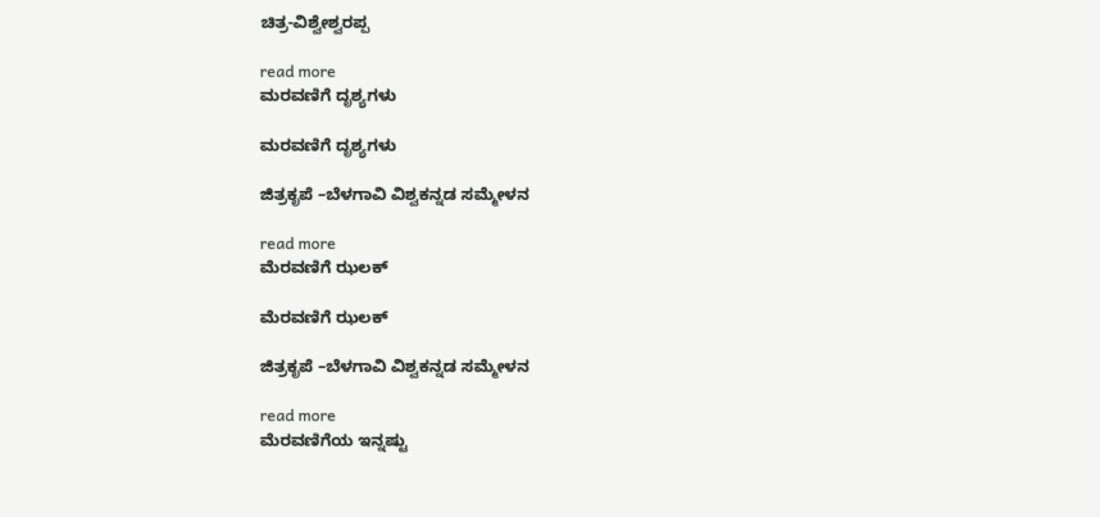ಚಿತ್ರ-ವಿಶ್ವೇಶ್ವರಪ್ಪ

read more
ಮರವಣಿಗೆ ದೃಶ್ಯಗಳು

ಮರವಣಿಗೆ ದೃಶ್ಯಗಳು

ಜಿತ್ರಕೃಪೆ –ಬೆಳಗಾವಿ ವಿಶ್ವಕನ್ನಡ ಸಮ್ಮೇಳನ

read more
ಮೆರವಣಿಗೆ ಝಲಕ್

ಮೆರವಣಿಗೆ ಝಲಕ್

ಜಿತ್ರಕೃಪೆ –ಬೆಳಗಾವಿ ವಿಶ್ವಕನ್ನಡ ಸಮ್ಮೇಳನ

read more
ಮೆರವಣಿಗೆಯ ಇನ್ನಷ್ಟು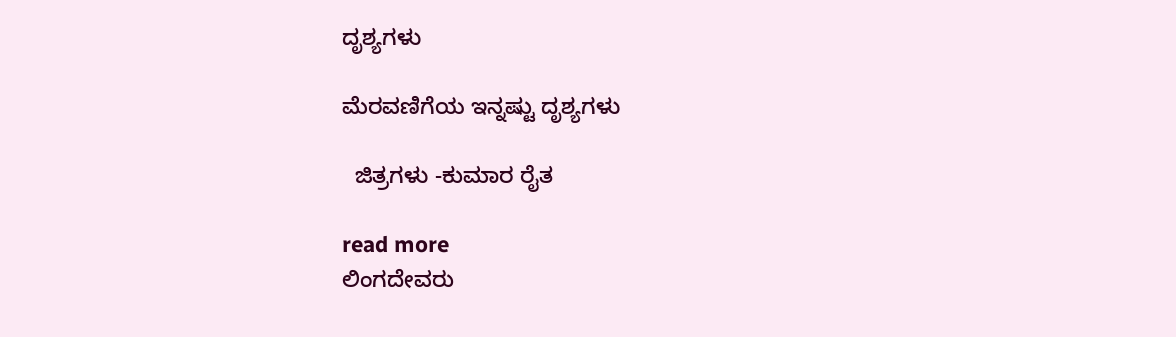ದೃಶ್ಯಗಳು

ಮೆರವಣಿಗೆಯ ಇನ್ನಷ್ಟು ದೃಶ್ಯಗಳು

  ಜಿತ್ರಗಳು -ಕುಮಾರ ರೈತ

read more
ಲಿಂಗದೇವರು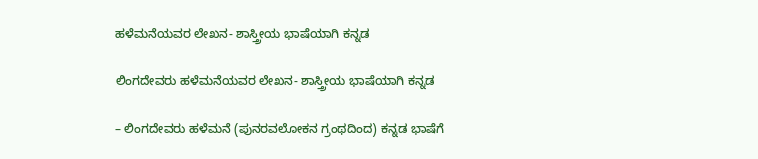ಹಳೆಮನೆಯವರ ಲೇಖನ- ಶಾಸ್ತ್ರೀಯ ಭಾಷೆಯಾಗಿ ಕನ್ನಡ

ಲಿಂಗದೇವರು ಹಳೆಮನೆಯವರ ಲೇಖನ- ಶಾಸ್ತ್ರೀಯ ಭಾಷೆಯಾಗಿ ಕನ್ನಡ

– ಲಿಂಗದೇವರು ಹಳೆಮನೆ (ಪುನರವಲೋಕನ ಗ್ರಂಥದಿಂದ) ಕನ್ನಡ ಭಾಷೆಗೆ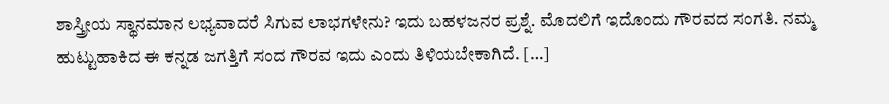ಶಾಸ್ತ್ರೀಯ ಸ್ಥಾನಮಾನ ಲಭ್ಯವಾದರೆ ಸಿಗುವ ಲಾಭಗಳೇನು? ಇದು ಬಹಳಜನರ ಪ್ರಶ್ನೆ. ಮೊದಲಿಗೆ ಇದೊಂದು ಗೌರವದ ಸಂಗತಿ. ನಮ್ಮ ಹುಟ್ಟುಹಾಕಿದ ಈ ಕನ್ನಡ ಜಗತ್ತಿಗೆ ಸಂದ ಗೌರವ ಇದು ಎಂದು ತಿಳಿಯಬೇಕಾಗಿದೆ. […]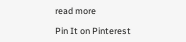read more

Pin It on Pinterest